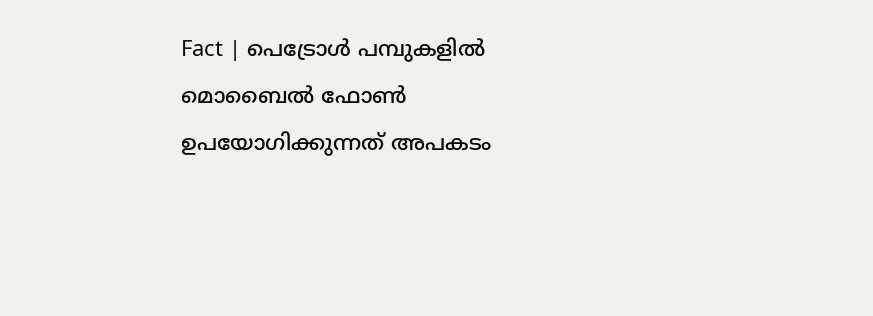Fact | പെട്രോൾ പമ്പുകളിൽ മൊബൈൽ ഫോൺ ഉപയോഗിക്കുന്നത് അപകടം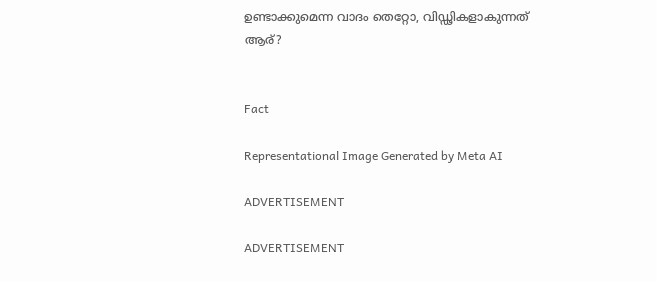ഉണ്ടാക്കുമെന്ന വാദം തെറ്റോ, വിഡ്ഢികളാകുന്നത് ആര്?


Fact

Representational Image Generated by Meta AI

ADVERTISEMENT

ADVERTISEMENT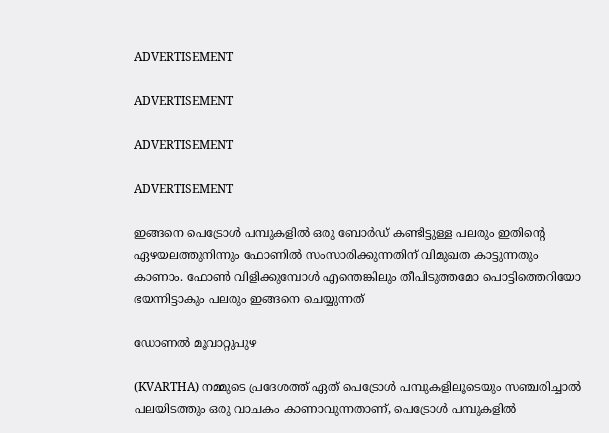ADVERTISEMENT

ADVERTISEMENT

ADVERTISEMENT

ADVERTISEMENT

ഇങ്ങനെ പെട്രോൾ പമ്പുകളിൽ ഒരു ബോർഡ് കണ്ടിട്ടുള്ള പലരും ഇതിൻ്റെ ഏഴയലത്തുനിന്നും ഫോണിൽ സംസാരിക്കുന്നതിന് വിമുഖത കാട്ടുന്നതും കാണാം. ഫോൺ വിളിക്കുമ്പോൾ എന്തെങ്കിലും തീപിടുത്തമോ പൊട്ടിത്തെറിയോ ഭയന്നിട്ടാകും പലരും ഇങ്ങനെ ചെയ്യുന്നത്

ഡോണൽ മൂവാറ്റുപുഴ

(KVARTHA) നമ്മുടെ പ്രദേശത്ത് ഏത് പെട്രോൾ പമ്പുകളിലൂടെയും സഞ്ചരിച്ചാൽ പലയിടത്തും ഒരു വാചകം കാണാവുന്നതാണ്, പെട്രോൾ പമ്പുകളിൽ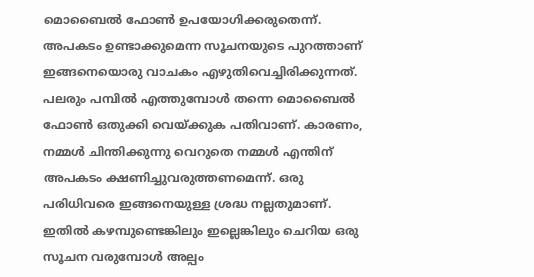മൊബൈൽ ഫോൺ ഉപയോഗിക്കരുതെന്ന്. അപകടം ഉണ്ടാക്കുമെന്ന സൂചനയുടെ പുറത്താണ് ഇങ്ങനെയൊരു വാചകം എഴുതിവെച്ചിരിക്കുന്നത്. പലരും പമ്പിൽ എത്തുമ്പോൾ തന്നെ മൊബൈൽ ഫോൺ ഒതുക്കി വെയ്ക്കുക പതിവാണ്. കാരണം, നമ്മൾ ചിന്തിക്കുന്നു വെറുതെ നമ്മൾ എന്തിന് അപകടം ക്ഷണിച്ചുവരുത്തണമെന്ന്. ഒരു പരിധിവരെ ഇങ്ങനെയുള്ള ശ്രദ്ധ നല്ലതുമാണ്. ഇതിൽ കഴമ്പുണ്ടെങ്കിലും ഇല്ലെങ്കിലും ചെറിയ ഒരു സൂചന വരുമ്പോൾ അല്പം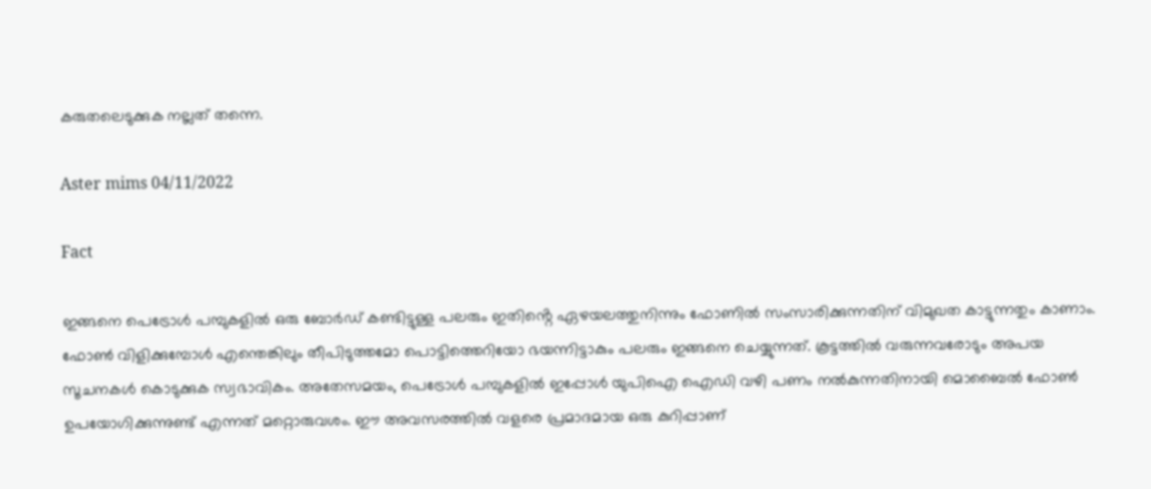കരുതലെടുക്കുക നല്ലത് തന്നെ.

Aster mims 04/11/2022

Fact

ഇങ്ങനെ പെട്രോൾ പമ്പുകളിൽ ഒരു ബോർഡ് കണ്ടിട്ടുള്ള പലരും ഇതിൻ്റെ ഏഴയലത്തുനിന്നും ഫോണിൽ സംസാരിക്കുന്നതിന് വിമുഖത കാട്ടുന്നതും കാണാം. ഫോൺ വിളിക്കുമ്പോൾ എന്തെങ്കിലും തീപിടുത്തമോ പൊട്ടിത്തെറിയോ ഭയന്നിട്ടാകും പലരും ഇങ്ങനെ ചെയ്യുന്നത്. കൂട്ടത്തിൽ വരുന്നവരോടും അപയ സൂചനകൾ കൊടുക്കുക സ്വഭാവികം. അതേസമയം, പെട്രോൾ പമ്പുകളിൽ ഇപ്പോൾ യുപിഐ ഐഡി വഴി പണം നൽകുന്നതിനായി മൊബൈൽ ഫോൺ ഉപയോഗിക്കുന്നുണ്ട് എന്നത് മറ്റൊരുവശം. ഈ അവസരത്തിൽ വളരെ പ്രമാദമായ ഒരു കുറിപ്പാണ്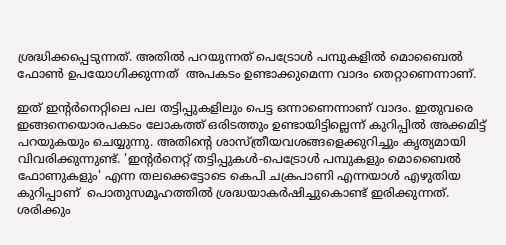ശ്രദ്ധിക്കപ്പെടുന്നത്. അതിൽ പറയുന്നത് പെട്രോൾ പമ്പുകളിൽ മൊബൈൽ ഫോൺ ഉപയോഗിക്കുന്നത്  അപകടം ഉണ്ടാക്കുമെന്ന വാദം തെറ്റാണെന്നാണ്.

ഇത് ഇൻ്റർനെറ്റിലെ പല തട്ടിപ്പുകളിലും പെട്ട ഒന്നാണെന്നാണ് വാദം. ഇതുവരെ ഇങ്ങനെയൊരപകടം ലോകത്ത് ഒരിടത്തും ഉണ്ടായിട്ടില്ലെന്ന് കുറിപ്പിൽ അക്കമിട്ട് പറയുകയും ചെയ്യുന്നു. അതിൻ്റെ ശാസ്ത്രീയവശങ്ങളെക്കുറിച്ചും കൃത്യമായി വിവരിക്കുന്നുണ്ട്. 'ഇന്റർനെറ്റ് തട്ടിപ്പുകൾ-പെട്രോൾ പമ്പുകളും മൊബൈൽ ഫോണുകളും' എന്ന തലക്കെട്ടോടെ കെപി ചക്രപാണി എന്നയാൾ എഴുതിയ കുറിപ്പാണ്  പൊതുസമൂഹത്തിൽ ശ്രദ്ധയാകർഷിച്ചുകൊണ്ട് ഇരിക്കുന്നത്. ശരിക്കും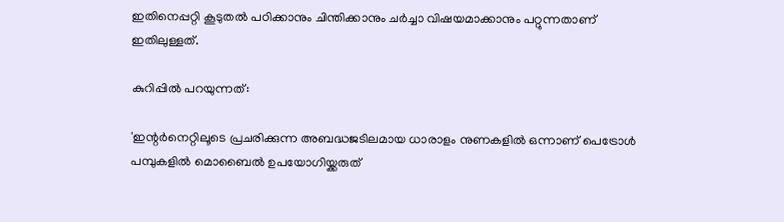ഇതിനെപ്പറ്റി കൂടുതൽ പഠിക്കാനും ചിന്തിക്കാനും ചർച്ചാ വിഷയമാക്കാനും പറ്റുന്നതാണ് ഇതിലുള്ളത്.

കുറിപ്പിൽ പറയുന്നത്:

'ഇന്റർനെറ്റിലൂടെ പ്രചരിക്കുന്ന അബദ്ധജടിലമായ ധാരാളം നുണകളിൽ ഒന്നാണ് പെട്രോൾ പമ്പുകളിൽ മൊബൈൽ ഉപയോഗിയ്ക്കരുത്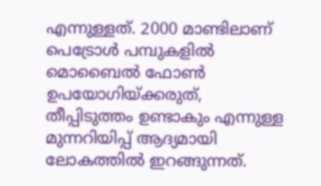എന്നുള്ളത്. 2000 മാണ്ടിലാണ് പെട്രോൾ പമ്പുകളിൽ മൊബൈൽ ഫോൺ ഉപയോഗിയ്ക്കരുത്, തീപ്പിടുത്തം ഉണ്ടാകും എന്നുള്ള മുന്നറിയിപ്പ് ആദ്യമായി ലോകത്തിൽ ഇറങ്ങുന്നത്.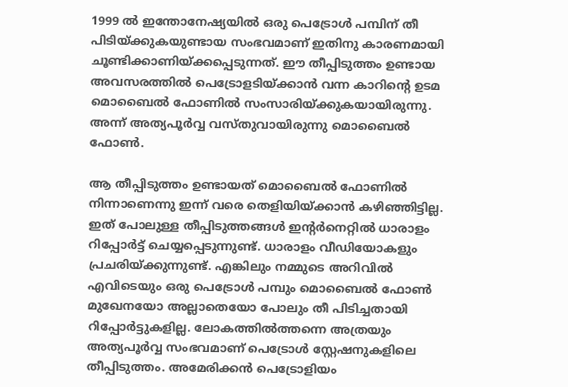1999 ൽ ഇന്തോനേഷ്യയിൽ ഒരു പെട്രോൾ പമ്പിന് തീ പിടിയ്ക്കുകയുണ്ടായ സംഭവമാണ് ഇതിനു കാരണമായി ചൂണ്ടിക്കാണിയ്ക്കപ്പെടുന്നത്. ഈ തീപ്പിടുത്തം ഉണ്ടായ അവസരത്തിൽ പെട്രോളടിയ്ക്കാൻ വന്ന കാറിന്റെ ഉടമ മൊബൈൽ ഫോണിൽ സംസാരിയ്ക്കുകയായിരുന്നു. അന്ന് അത്യപൂർവ്വ വസ്തുവായിരുന്നു മൊബൈൽ ഫോൺ.

ആ തീപ്പിടുത്തം ഉണ്ടായത് മൊബൈൽ ഫോണിൽ നിന്നാണെന്നു ഇന്ന് വരെ തെളിയിയ്ക്കാൻ കഴിഞ്ഞിട്ടില്ല. ഇത് പോലുള്ള തീപ്പിടുത്തങ്ങൾ ഇന്റർനെറ്റിൽ ധാരാളം റിപ്പോർട്ട് ചെയ്യപ്പെടുന്നുണ്ട്. ധാരാളം വീഡിയോകളും പ്രചരിയ്ക്കുന്നുണ്ട്. എങ്കിലും നമ്മുടെ അറിവിൽ എവിടെയും ഒരു പെട്രോൾ പമ്പും മൊബൈൽ ഫോൺ മുഖേനയോ അല്ലാതെയോ പോലും തീ പിടിച്ചതായി റിപ്പോർട്ടുകളില്ല. ലോകത്തിൽത്തന്നെ അത്രയും അത്യപൂർവ്വ സംഭവമാണ് പെട്രോൾ സ്റ്റേഷനുകളിലെ തീപ്പിടുത്തം. അമേരിക്കൻ പെട്രോളിയം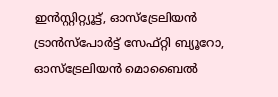ഇൻസ്റ്റിറ്റ്യൂട്ട്, ഓസ്‌ട്രേലിയൻ ട്രാൻസ്‌പോർട്ട് സേഫ്റ്റി ബ്യൂറോ, ഓസ്‌ട്രേലിയൻ മൊബൈൽ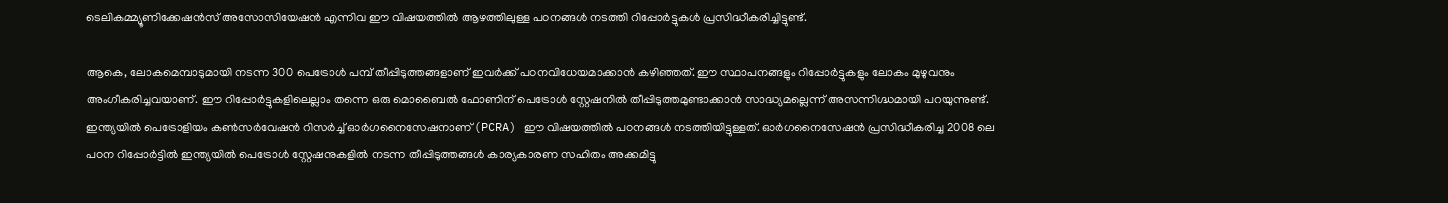ടെലികമ്മ്യൂണിക്കേഷൻസ് അസോസിയേഷൻ എന്നിവ ഈ വിഷയത്തിൽ ആഴത്തിലുള്ള പഠനങ്ങൾ നടത്തി റിപ്പോർട്ടുകൾ പ്രസിദ്ധീകരിച്ചിട്ടുണ്ട്.

ആകെ, ലോകമെമ്പാടുമായി നടന്ന 300 പെട്രോൾ പമ്പ് തീപ്പിടുത്തങ്ങളാണ് ഇവർക്ക് പഠനവിധേയമാക്കാൻ കഴിഞ്ഞത്. ഈ സ്ഥാപനങ്ങളും റിപ്പോർട്ടുകളും ലോകം മുഴുവനും അംഗീകരിച്ചവയാണ്. ഈ റിപ്പോർട്ടുകളിലെല്ലാം തന്നെ ഒരു മൊബൈൽ ഫോണിന് പെട്രോൾ സ്റ്റേഷനിൽ തീപ്പിടുത്തമുണ്ടാക്കാൻ സാദ്ധ്യമല്ലെന്ന് അസന്നിഗ്ദ്ധമായി പറയുന്നുണ്ട്. ഇന്ത്യയിൽ പെട്രോളിയം കൺസർവേഷൻ റിസർച്ച് ഓർഗനൈസേഷനാണ് (PCRA) ഈ വിഷയത്തിൽ പഠനങ്ങൾ നടത്തിയിട്ടുള്ളത്. ഓർഗനൈസേഷൻ പ്രസിദ്ധീകരിച്ച 2008 ലെ പഠന റിപ്പോർട്ടിൽ ഇന്ത്യയിൽ പെട്രോൾ സ്റ്റേഷനുകളിൽ നടന്ന തീപ്പിടുത്തങ്ങൾ കാര്യകാരണ സഹിതം അക്കമിട്ടു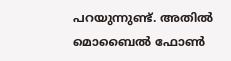പറയുന്നുണ്ട്. അതിൽ മൊബൈൽ ഫോൺ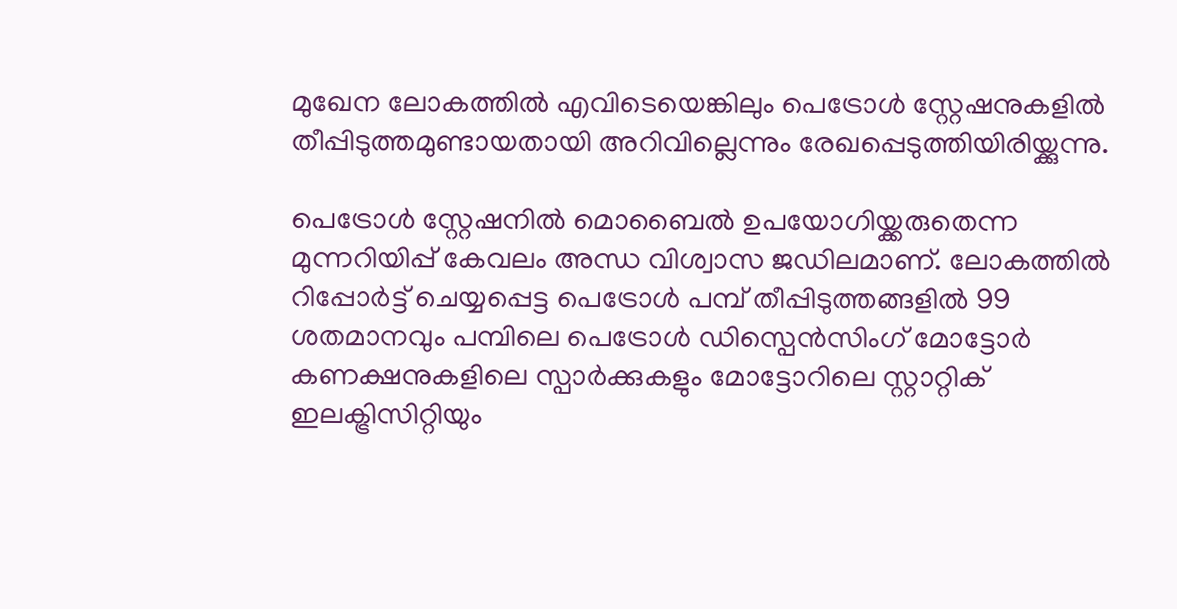മുഖേന ലോകത്തിൽ എവിടെയെങ്കിലും പെട്രോൾ സ്റ്റേഷനുകളിൽ തീപ്പിടുത്തമുണ്ടായതായി അറിവില്ലെന്നും രേഖപ്പെടുത്തിയിരിയ്ക്കുന്നു.

പെട്രോൾ സ്റ്റേഷനിൽ മൊബൈൽ ഉപയോഗിയ്ക്കരുതെന്ന മുന്നറിയിപ്പ് കേവലം അന്ധ വിശ്വാസ ജഡിലമാണ്. ലോകത്തിൽ റിപ്പോർട്ട് ചെയ്യപ്പെട്ട പെട്രോൾ പമ്പ് തീപ്പിടുത്തങ്ങളിൽ 99 ശതമാനവും പമ്പിലെ പെട്രോൾ ഡിസ്പെൻസിംഗ് മോട്ടോർ കണക്ഷനുകളിലെ സ്പാർക്കുകളും മോട്ടോറിലെ സ്റ്റാറ്റിക് ഇലക്ട്രിസിറ്റിയും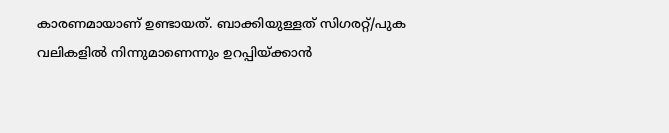കാരണമായാണ് ഉണ്ടായത്. ബാക്കിയുള്ളത് സിഗരറ്റ്/പുക വലികളിൽ നിന്നുമാണെന്നും ഉറപ്പിയ്ക്കാൻ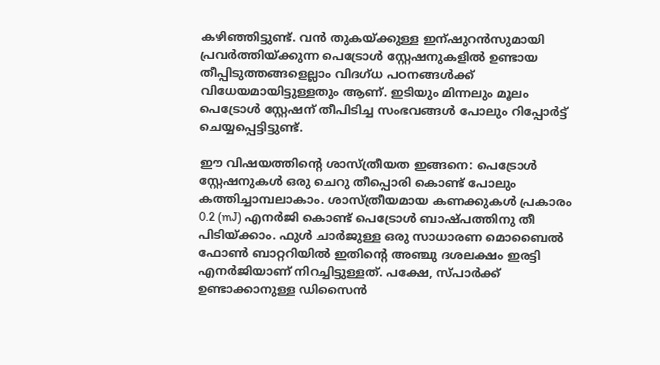കഴിഞ്ഞിട്ടുണ്ട്. വൻ തുകയ്ക്കുള്ള ഇന്ഷുറൻസുമായി പ്രവർത്തിയ്ക്കുന്ന പെട്രോൾ സ്റ്റേഷനുകളിൽ ഉണ്ടായ തീപ്പിടുത്തങ്ങളെല്ലാം വിദഗ്ധ പഠനങ്ങൾക്ക് വിധേയമായിട്ടുള്ളതും ആണ്. ഇടിയും മിന്നലും മൂലം പെട്രോൾ സ്റ്റേഷന് തീപിടിച്ച സംഭവങ്ങൾ പോലും റിപ്പോർട്ട് ചെയ്യപ്പെട്ടിട്ടുണ്ട്.

ഈ വിഷയത്തിന്റെ ശാസ്ത്രീയത ഇങ്ങനെ: പെട്രോൾ സ്റ്റേഷനുകൾ ഒരു ചെറു തീപ്പൊരി കൊണ്ട് പോലും കത്തിച്ചാമ്പലാകാം. ശാസ്ത്രീയമായ കണക്കുകൾ പ്രകാരം 0.2 (mJ) എനർജി കൊണ്ട് പെട്രോൾ ബാഷ്‌പത്തിനു തീ പിടിയ്ക്കാം. ഫുൾ ചാർജുള്ള ഒരു സാധാരണ മൊബൈൽ ഫോൺ ബാറ്ററിയിൽ ഇതിന്റെ അഞ്ചു ദശലക്ഷം ഇരട്ടി എനർജിയാണ് നിറച്ചിട്ടുള്ളത്. പക്ഷേ, സ്പാർക്ക് ഉണ്ടാക്കാനുള്ള ഡിസൈൻ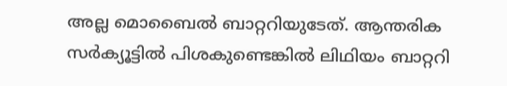അല്ല മൊബൈൽ ബാറ്ററിയുടേത്. ആന്തരിക സർക്യൂട്ടിൽ പിശകുണ്ടെങ്കിൽ ലിഥിയം ബാറ്ററി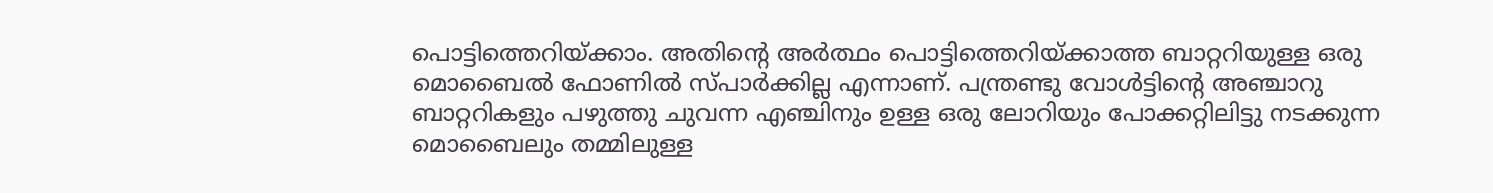പൊട്ടിത്തെറിയ്ക്കാം. അതിന്റെ അർത്ഥം പൊട്ടിത്തെറിയ്ക്കാത്ത ബാറ്ററിയുള്ള ഒരു മൊബൈൽ ഫോണിൽ സ്പാർക്കില്ല എന്നാണ്. പന്ത്രണ്ടു വോൾട്ടിന്റെ അഞ്ചാറു ബാറ്ററികളും പഴുത്തു ചുവന്ന എഞ്ചിനും ഉള്ള ഒരു ലോറിയും പോക്കറ്റിലിട്ടു നടക്കുന്ന മൊബൈലും തമ്മിലുള്ള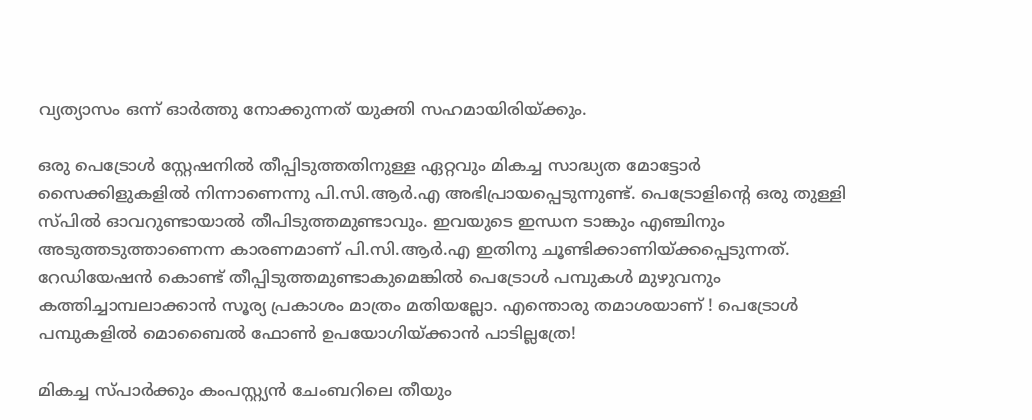വ്യത്യാസം ഒന്ന് ഓർത്തു നോക്കുന്നത് യുക്തി സഹമായിരിയ്ക്കും.

ഒരു പെട്രോൾ സ്റ്റേഷനിൽ തീപ്പിടുത്തതിനുള്ള ഏറ്റവും മികച്ച സാദ്ധ്യത മോട്ടോർ സൈക്കിളുകളിൽ നിന്നാണെന്നു പി.സി.ആർ.എ അഭിപ്രായപ്പെടുന്നുണ്ട്. പെട്രോളിന്റെ ഒരു തുള്ളി സ്‌പിൽ ഓവറുണ്ടായാൽ തീപിടുത്തമുണ്ടാവും. ഇവയുടെ ഇന്ധന ടാങ്കും എഞ്ചിനും അടുത്തടുത്താണെന്ന കാരണമാണ് പി.സി.ആർ.എ ഇതിനു ചൂണ്ടിക്കാണിയ്ക്കപ്പെടുന്നത്. റേഡിയേഷൻ കൊണ്ട് തീപ്പിടുത്തമുണ്ടാകുമെങ്കിൽ പെട്രോൾ പമ്പുകൾ മുഴുവനും കത്തിച്ചാമ്പലാക്കാൻ സൂര്യ പ്രകാശം മാത്രം മതിയല്ലോ. എന്തൊരു തമാശയാണ് ! പെട്രോൾ പമ്പുകളിൽ മൊബൈൽ ഫോൺ ഉപയോഗിയ്ക്കാൻ പാടില്ലത്രേ!

മികച്ച സ്പാർക്കും കംപസ്റ്റ്യൻ ചേംബറിലെ തീയും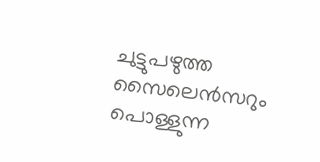ചുട്ടുപഴുത്ത സൈലെൻസറും പൊള്ളുന്ന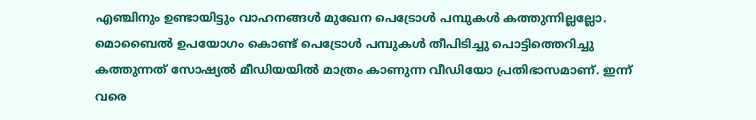എഞ്ചിനും ഉണ്ടായിട്ടും വാഹനങ്ങൾ മുഖേന പെട്രോൾ പമ്പുകൾ കത്തുന്നില്ലല്ലോ. മൊബൈൽ ഉപയോഗം കൊണ്ട് പെട്രോൾ പമ്പുകൾ തീപിടിച്ചു പൊട്ടിത്തെറിച്ചു കത്തുന്നത് സോഷ്യൽ മീഡിയയിൽ മാത്രം കാണുന്ന വീഡിയോ പ്രതിഭാസമാണ്. ഇന്ന് വരെ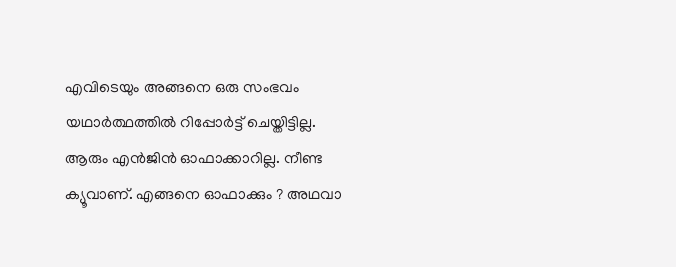എവിടെയും അങ്ങനെ ഒരു സംഭവം യഥാർത്ഥത്തിൽ റിപ്പോർട്ട് ചെയ്തിട്ടില്ല. ആരും എൻജിൻ ഓഫാക്കാറില്ല. നീണ്ട ക്യൂവാണ്. എങ്ങനെ ഓഫാക്കും ? അഥവാ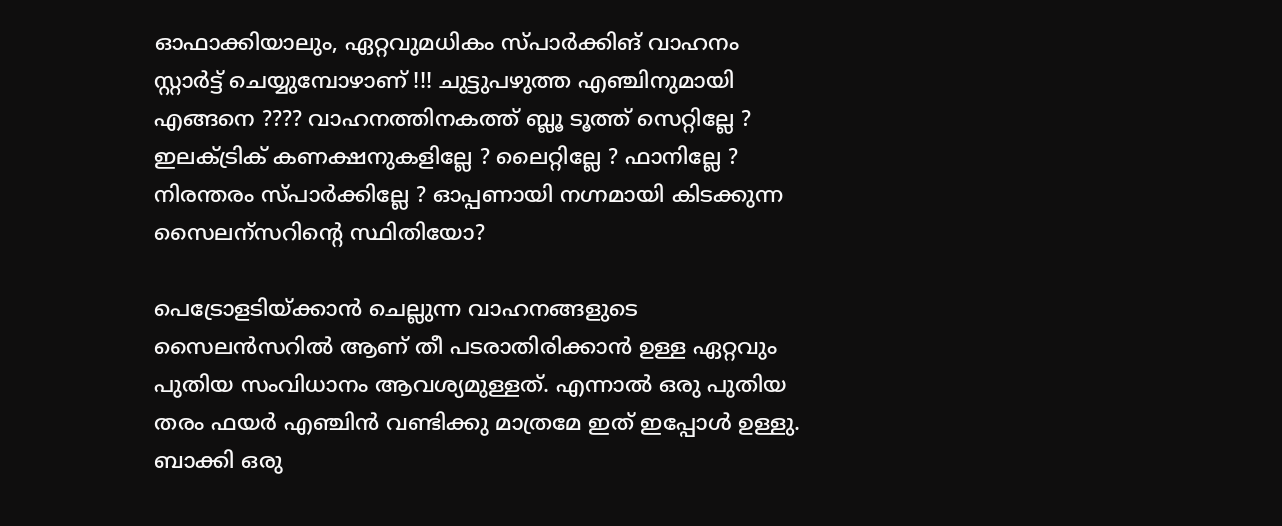ഓഫാക്കിയാലും, ഏറ്റവുമധികം സ്പാർക്കിങ് വാഹനം സ്റ്റാർട്ട് ചെയ്യുമ്പോഴാണ് !!! ചുട്ടുപഴുത്ത എഞ്ചിനുമായി എങ്ങനെ ???? വാഹനത്തിനകത്ത് ബ്ലൂ ടൂത്ത് സെറ്റില്ലേ ? ഇലക്ട്രിക് കണക്ഷനുകളില്ലേ ? ലൈറ്റില്ലേ ? ഫാനില്ലേ ? നിരന്തരം സ്പാർക്കില്ലേ ? ഓപ്പണായി നഗ്നമായി കിടക്കുന്ന സൈലന്സറിന്റെ സ്ഥിതിയോ?

പെട്രോളടിയ്ക്കാൻ ചെല്ലുന്ന വാഹനങ്ങളുടെ സൈലൻസറിൽ ആണ് തീ പടരാതിരിക്കാൻ ഉള്ള ഏറ്റവും പുതിയ സംവിധാനം ആവശ്യമുള്ളത്. എന്നാൽ ഒരു പുതിയ തരം ഫയർ എഞ്ചിൻ വണ്ടിക്കു മാത്രമേ ഇത് ഇപ്പോൾ ഉള്ളു. ബാക്കി ഒരു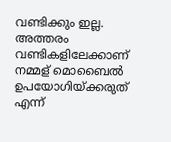വണ്ടിക്കും ഇല്ല. അത്തരം വണ്ടികളിലേക്കാണ് നമ്മള് മൊബൈൽ ഉപയോഗിയ്ക്കരുത് എന്ന്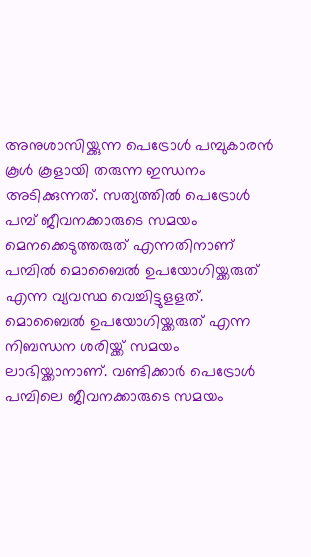അനുശാസിയ്ക്കുന്ന പെട്രോൾ പമ്പുകാരൻ കൂൾ കൂളായി തരുന്ന ഇന്ധനം അടിക്കുന്നത്. സത്യത്തിൽ പെട്രോൾ പമ്പ് ജീവനക്കാരുടെ സമയം മെനക്കെടുത്തരുത് എന്നതിനാണ് പമ്പിൽ മൊബൈൽ ഉപയോഗിയ്ക്കരുത് എന്ന വ്യവസ്ഥ വെച്ചിട്ടുളളത്. മൊബൈൽ ഉപയോഗിയ്ക്കരുത് എന്ന നിബന്ധന ശരിയ്ക്ക് സമയം ലാഭിയ്ക്കാനാണ്. വണ്ടിക്കാർ പെട്രോൾ പമ്പിലെ ജീവനക്കാരുടെ സമയം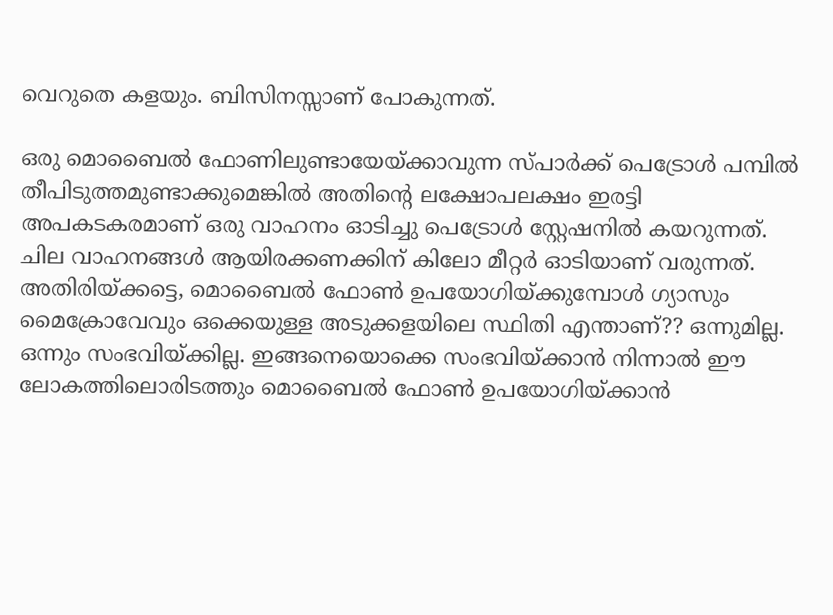വെറുതെ കളയും. ബിസിനസ്സാണ് പോകുന്നത്.

ഒരു മൊബൈൽ ഫോണിലുണ്ടായേയ്ക്കാവുന്ന സ്പാർക്ക് പെട്രോൾ പമ്പിൽ തീപിടുത്തമുണ്ടാക്കുമെങ്കിൽ അതിന്റെ ലക്ഷോപലക്ഷം ഇരട്ടി അപകടകരമാണ് ഒരു വാഹനം ഓടിച്ചു പെട്രോൾ സ്റ്റേഷനിൽ കയറുന്നത്. ചില വാഹനങ്ങൾ ആയിരക്കണക്കിന് കിലോ മീറ്റർ ഓടിയാണ് വരുന്നത്. അതിരിയ്ക്കട്ടെ, മൊബൈൽ ഫോൺ ഉപയോഗിയ്ക്കുമ്പോൾ ഗ്യാസും മൈക്രോവേവും ഒക്കെയുള്ള അടുക്കളയിലെ സ്ഥിതി എന്താണ്?? ഒന്നുമില്ല. ഒന്നും സംഭവിയ്ക്കില്ല. ഇങ്ങനെയൊക്കെ സംഭവിയ്ക്കാൻ നിന്നാൽ ഈ ലോകത്തിലൊരിടത്തും മൊബൈൽ ഫോൺ ഉപയോഗിയ്ക്കാൻ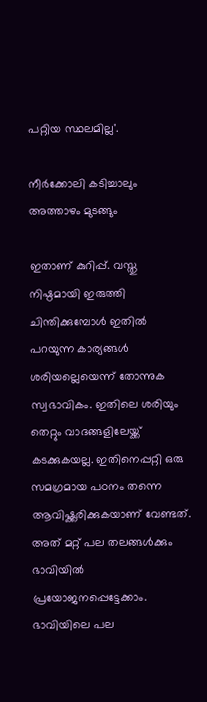പറ്റിയ സ്ഥലമില്ല'.

നീർക്കോലി കടിച്ചാലും അത്താഴം മുടങ്ങും

ഇതാണ് കുറിപ്പ്. വസ്തു നിഷ്ഠമായി ഇരുത്തി ചിന്തിക്കുമ്പോൾ ഇതിൽ പറയുന്ന കാര്യങ്ങൾ ശരിയല്ലെയെന്ന് തോന്നുക സ്വഭാവികം. ഇതിലെ ശരിയും തെറ്റും വാദങ്ങളിലേയ്ക്ക് കടക്കുകയല്ല. ഇതിനെപ്പറ്റി ഒരു സമഗ്രമായ പഠനം തന്നെ ആവിഷ്ക്കരിക്കുകയാണ് വേണ്ടത്. അത് മറ്റ് പല തലങ്ങൾക്കും ഭാവിയിൽ പ്രയോജനപ്പെട്ടേക്കാം. ഭാവിയിലെ പല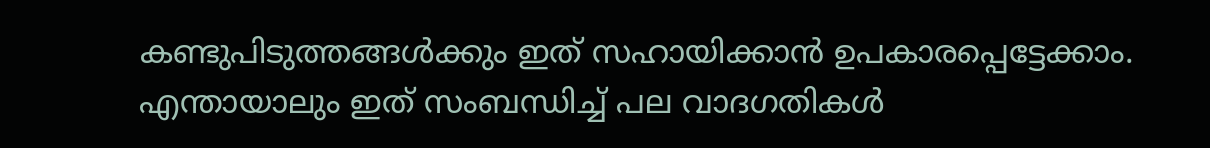കണ്ടുപിടുത്തങ്ങൾക്കും ഇത് സഹായിക്കാൻ ഉപകാരപ്പെട്ടേക്കാം. എന്തായാലും ഇത് സംബന്ധിച്ച് പല വാദഗതികൾ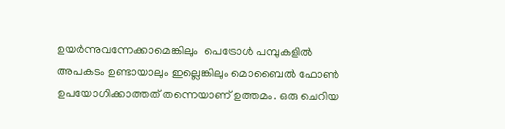ഉയർന്നുവന്നേക്കാമെങ്കിലും  പെട്രോൾ പമ്പുകളിൽ അപകടം ഉണ്ടായാലും ഇല്ലെങ്കിലും മൊബൈൽ ഫോൺ ഉപയോഗിക്കാത്തത് തന്നെയാണ് ഉത്തമം. ഒരു ചെറിയ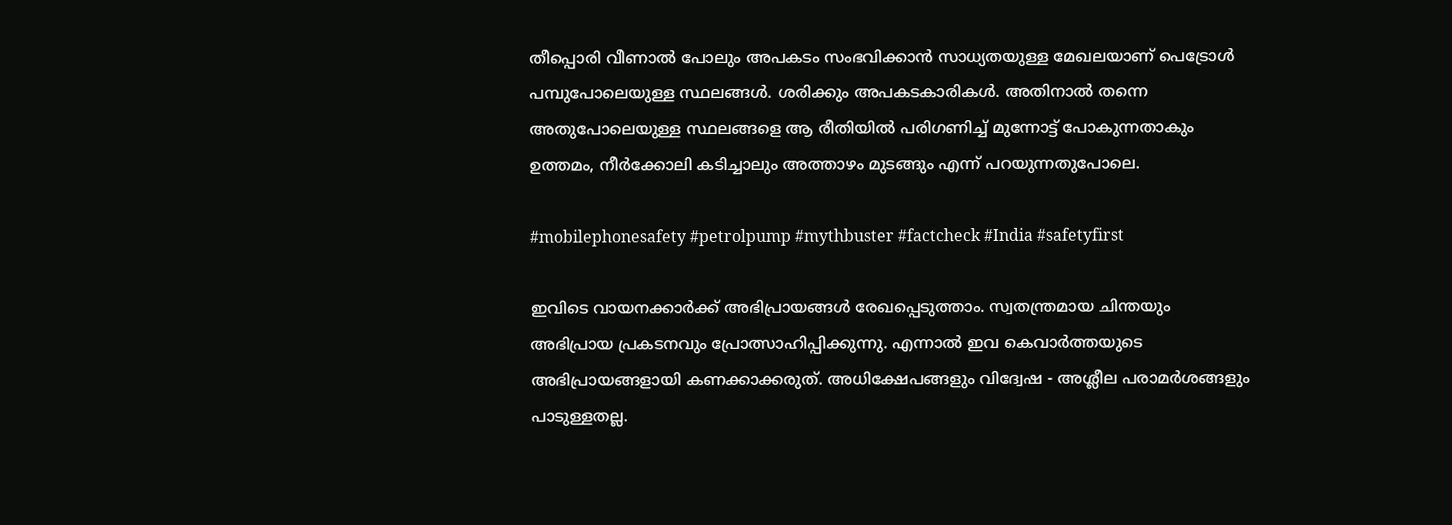തീപ്പൊരി വീണാൽ പോലും അപകടം സംഭവിക്കാൻ സാധ്യതയുള്ള മേഖലയാണ് പെട്രോൾ പമ്പുപോലെയുള്ള സ്ഥലങ്ങൾ. ശരിക്കും അപകടകാരികൾ. അതിനാൽ തന്നെ അതുപോലെയുള്ള സ്ഥലങ്ങളെ ആ രീതിയിൽ പരിഗണിച്ച് മുന്നോട്ട് പോകുന്നതാകും ഉത്തമം, നീർക്കോലി കടിച്ചാലും അത്താഴം മുടങ്ങും എന്ന് പറയുന്നതുപോലെ.

#mobilephonesafety #petrolpump #mythbuster #factcheck #India #safetyfirst

ഇവിടെ വായനക്കാർക്ക് അഭിപ്രായങ്ങൾ രേഖപ്പെടുത്താം. സ്വതന്ത്രമായ ചിന്തയും അഭിപ്രായ പ്രകടനവും പ്രോത്സാഹിപ്പിക്കുന്നു. എന്നാൽ ഇവ കെവാർത്തയുടെ അഭിപ്രായങ്ങളായി കണക്കാക്കരുത്. അധിക്ഷേപങ്ങളും വിദ്വേഷ - അശ്ലീല പരാമർശങ്ങളും പാടുള്ളതല്ല.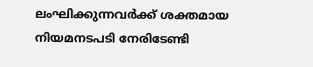ലംഘിക്കുന്നവർക്ക് ശക്തമായ നിയമനടപടി നേരിടേണ്ടി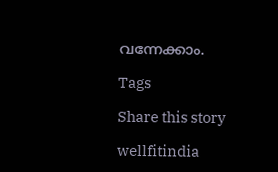വന്നേക്കാം.

Tags

Share this story

wellfitindia